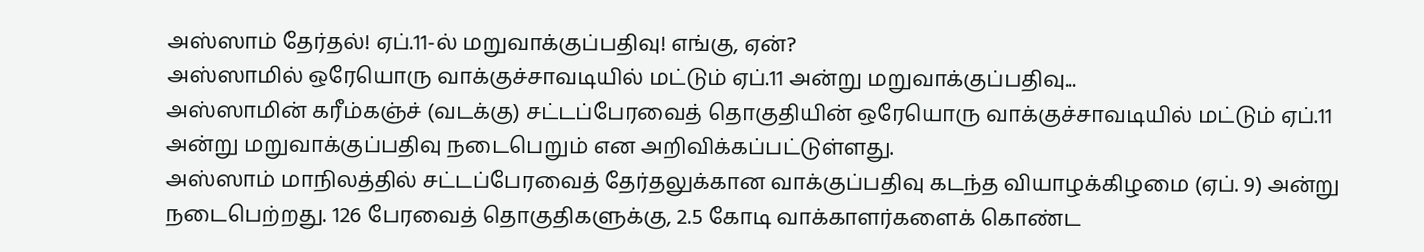அஸ்ஸாம் தேர்தல்! ஏப்.11-ல் மறுவாக்குப்பதிவு! எங்கு, ஏன்?
அஸ்ஸாமில் ஒரேயொரு வாக்குச்சாவடியில் மட்டும் ஏப்.11 அன்று மறுவாக்குப்பதிவு...
அஸ்ஸாமின் கரீம்கஞ்ச் (வடக்கு) சட்டப்பேரவைத் தொகுதியின் ஒரேயொரு வாக்குச்சாவடியில் மட்டும் ஏப்.11 அன்று மறுவாக்குப்பதிவு நடைபெறும் என அறிவிக்கப்பட்டுள்ளது.
அஸ்ஸாம் மாநிலத்தில் சட்டப்பேரவைத் தேர்தலுக்கான வாக்குப்பதிவு கடந்த வியாழக்கிழமை (ஏப். 9) அன்று நடைபெற்றது. 126 பேரவைத் தொகுதிகளுக்கு, 2.5 கோடி வாக்காளர்களைக் கொண்ட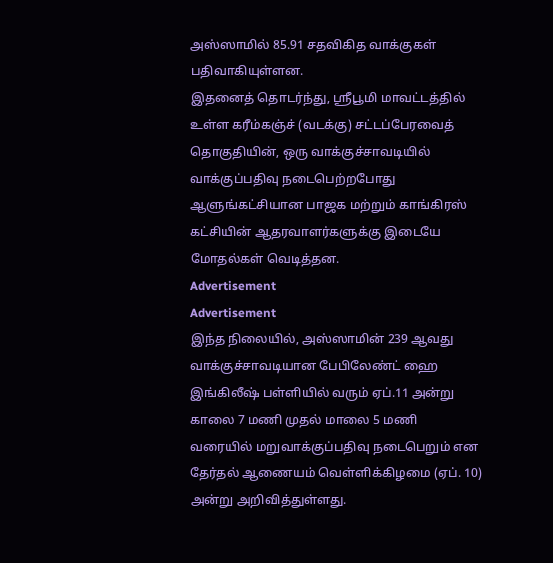அஸ்ஸாமில் 85.91 சதவிகித வாக்குகள் பதிவாகியுள்ளன.
இதனைத் தொடர்ந்து, ஸ்ரீபூமி மாவட்டத்தில் உள்ள கரீம்கஞ்ச் (வடக்கு) சட்டப்பேரவைத் தொகுதியின், ஒரு வாக்குச்சாவடியில் வாக்குப்பதிவு நடைபெற்றபோது ஆளுங்கட்சியான பாஜக மற்றும் காங்கிரஸ் கட்சியின் ஆதரவாளர்களுக்கு இடையே மோதல்கள் வெடித்தன.
Advertisement
Advertisement
இந்த நிலையில், அஸ்ஸாமின் 239 ஆவது வாக்குச்சாவடியான பேபிலேண்ட் ஹை இங்கிலீஷ் பள்ளியில் வரும் ஏப்.11 அன்று காலை 7 மணி முதல் மாலை 5 மணி வரையில் மறுவாக்குப்பதிவு நடைபெறும் என தேர்தல் ஆணையம் வெள்ளிக்கிழமை (ஏப். 10) அன்று அறிவித்துள்ளது.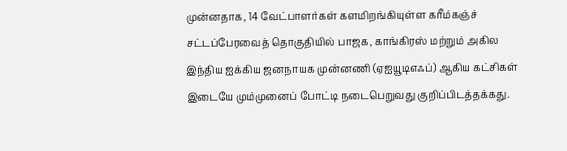முன்னதாக, 14 வேட்பாளர்கள் களமிறங்கியுள்ள கரீம்கஞ்ச் சட்டப்பேரவைத் தொகுதியில் பாஜக, காங்கிரஸ் மற்றும் அகில இந்திய ஐக்கிய ஜனநாயக முன்னணி (ஏஐயூடிஎஃப்) ஆகிய கட்சிகள் இடையே மும்முனைப் போட்டி நடைபெறுவது குறிப்பிடத்தக்கது.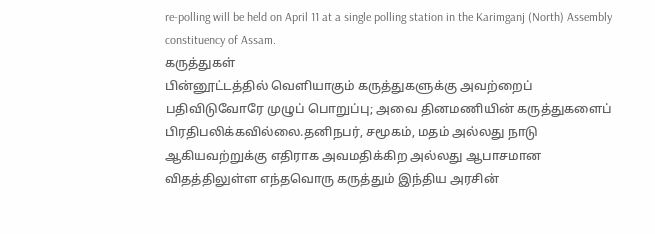re-polling will be held on April 11 at a single polling station in the Karimganj (North) Assembly constituency of Assam.
கருத்துகள்
பின்னூட்டத்தில் வெளியாகும் கருத்துகளுக்கு அவற்றைப் பதிவிடுவோரே முழுப் பொறுப்பு; அவை தினமணியின் கருத்துகளைப் பிரதிபலிக்கவில்லை.தனிநபர், சமூகம், மதம் அல்லது நாடு ஆகியவற்றுக்கு எதிராக அவமதிக்கிற அல்லது ஆபாசமான விதத்திலுள்ள எந்தவொரு கருத்தும் இந்திய அரசின்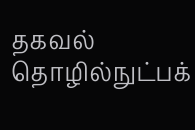தகவல் தொழில்நுட்பக்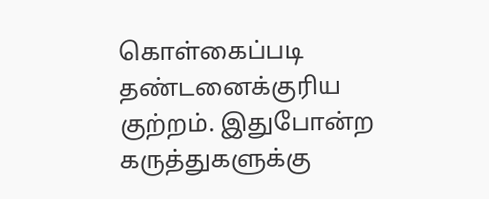கொள்கைப்படி தண்டனைக்குரிய குற்றம். இதுபோன்ற கருத்துகளுக்கு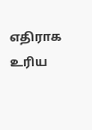எதிராக உரிய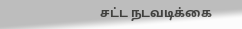சட்ட நடவடிக்கை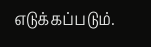எடுக்கப்படும்.